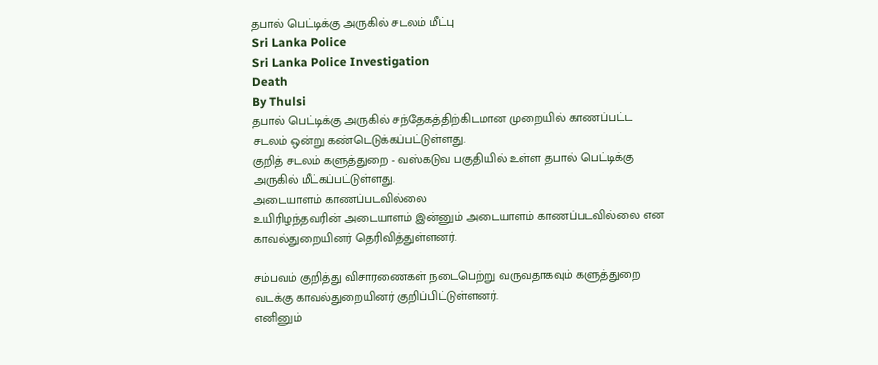தபால் பெட்டிக்கு அருகில் சடலம் மீட்பு
Sri Lanka Police
Sri Lanka Police Investigation
Death
By Thulsi
தபால் பெட்டிக்கு அருகில் சந்தேகத்திற்கிடமான முறையில் காணப்பட்ட சடலம் ஒன்று கண்டெடுக்கப்பட்டுள்ளது.
குறித் சடலம் களுத்துறை - வஸ்கடுவ பகுதியில் உள்ள தபால் பெட்டிக்கு அருகில் மீட்கப்பட்டுள்ளது.
அடையாளம் காணப்படவில்லை
உயிரிழந்தவரின் அடையாளம் இன்னும் அடையாளம் காணப்படவில்லை என காவல்துறையினர் தெரிவித்துள்ளனர்.

சம்பவம் குறித்து விசாரணைகள் நடைபெற்று வருவதாகவும் களுத்துறை வடக்கு காவல்துறையினர் குறிப்பிட்டுள்ளனர்.
எனினும்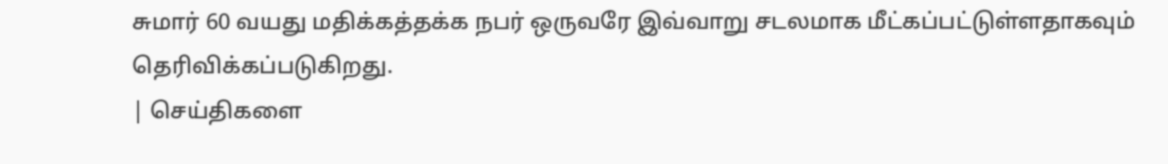சுமார் 60 வயது மதிக்கத்தக்க நபர் ஒருவரே இவ்வாறு சடலமாக மீட்கப்பட்டுள்ளதாகவும் தெரிவிக்கப்படுகிறது.
| செய்திகளை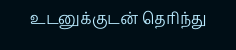உடனுக்குடன் தெரிந்து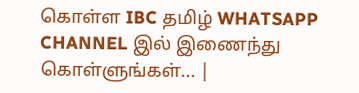கொள்ள IBC தமிழ் WHATSAPP CHANNEL இல் இணைந்து கொள்ளுங்கள்... |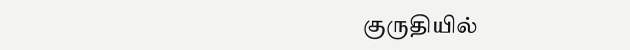குருதியில்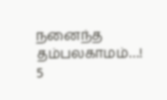நனைந்த தம்பலகாமம்…!
5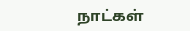நாட்கள்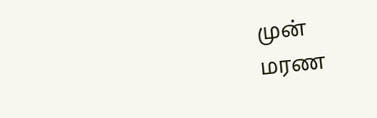முன்
மரண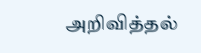அறிவித்தல்